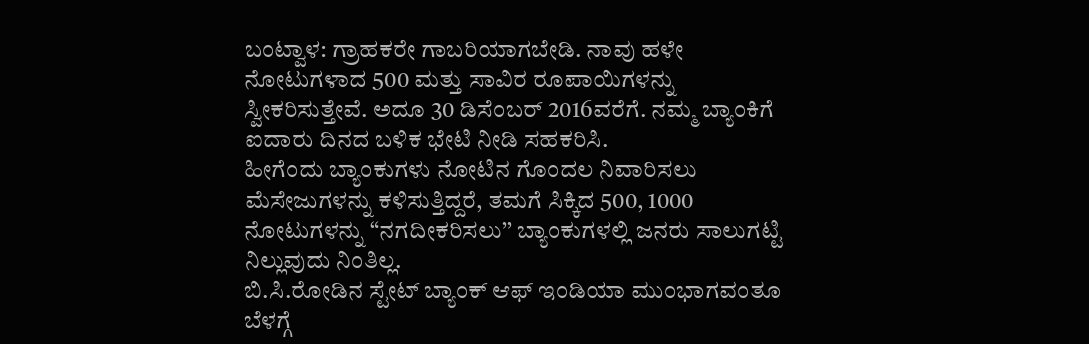ಬಂಟ್ವಾಳ: ಗ್ರಾಹಕರೇ ಗಾಬರಿಯಾಗಬೇಡಿ. ನಾವು ಹಳೇ ನೋಟುಗಳಾದ 500 ಮತ್ತು ಸಾವಿರ ರೂಪಾಯಿಗಳನ್ನು ಸ್ವೀಕರಿಸುತ್ತೇವೆ. ಅದೂ 30 ಡಿಸೆಂಬರ್ 2016ವರೆಗೆ. ನಮ್ಮ ಬ್ಯಾಂಕಿಗೆ ಐದಾರು ದಿನದ ಬಳಿಕ ಭೇಟಿ ನೀಡಿ ಸಹಕರಿಸಿ.
ಹೀಗೆಂದು ಬ್ಯಾಂಕುಗಳು ನೋಟಿನ ಗೊಂದಲ ನಿವಾರಿಸಲು ಮೆಸೇಜುಗಳನ್ನು ಕಳಿಸುತ್ತಿದ್ದರೆ, ತಮಗೆ ಸಿಕ್ಕಿದ 500, 1000 ನೋಟುಗಳನ್ನು “ನಗದೀಕರಿಸಲು’’ ಬ್ಯಾಂಕುಗಳಲ್ಲಿ ಜನರು ಸಾಲುಗಟ್ಟಿ ನಿಲ್ಲುವುದು ನಿಂತಿಲ್ಲ.
ಬಿ.ಸಿ.ರೋಡಿನ ಸ್ಟೇಟ್ ಬ್ಯಾಂಕ್ ಆಫ್ ಇಂಡಿಯಾ ಮುಂಭಾಗವಂತೂ ಬೆಳಗ್ಗೆ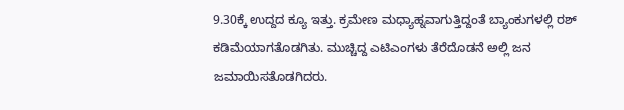9.30ಕ್ಕೆ ಉದ್ದದ ಕ್ಯೂ ಇತ್ತು. ಕ್ರಮೇಣ ಮಧ್ಯಾಹ್ನವಾಗುತ್ತಿದ್ದಂತೆ ಬ್ಯಾಂಕುಗಳಲ್ಲಿ ರಶ್ ಕಡಿಮೆಯಾಗತೊಡಗಿತು. ಮುಚ್ಚಿದ್ದ ಎಟಿಎಂಗಳು ತೆರೆದೊಡನೆ ಅಲ್ಲಿ ಜನ ಜಮಾಯಿಸತೊಡಗಿದರು.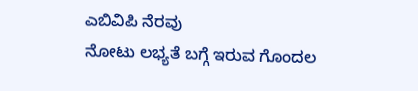ಎಬಿವಿಪಿ ನೆರವು
ನೋಟು ಲಭ್ಯತೆ ಬಗ್ಗೆ ಇರುವ ಗೊಂದಲ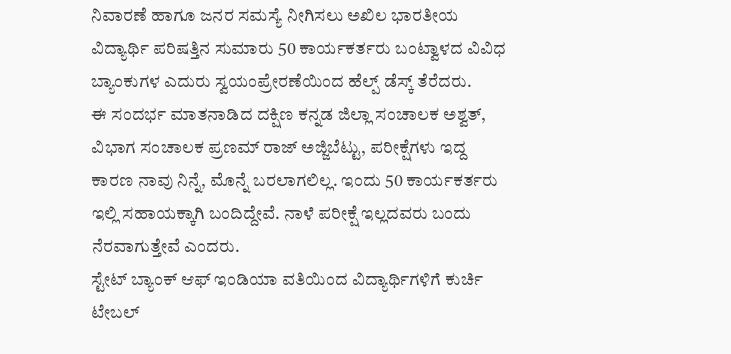ನಿವಾರಣೆ ಹಾಗೂ ಜನರ ಸಮಸ್ಯೆ ನೀಗಿಸಲು ಅಖಿಲ ಭಾರತೀಯ ವಿದ್ಯಾರ್ಥಿ ಪರಿಷತ್ತಿನ ಸುಮಾರು 50 ಕಾರ್ಯಕರ್ತರು ಬಂಟ್ವಾಳದ ವಿವಿಧ ಬ್ಯಾಂಕುಗಳ ಎದುರು ಸ್ವಯಂಪ್ರೇರಣೆಯಿಂದ ಹೆಲ್ಪ್ ಡೆಸ್ಕ್ ತೆರೆದರು.
ಈ ಸಂದರ್ಭ ಮಾತನಾಡಿದ ದಕ್ಷಿಣ ಕನ್ನಡ ಜಿಲ್ಲಾ ಸಂಚಾಲಕ ಅಶ್ವತ್, ವಿಭಾಗ ಸಂಚಾಲಕ ಪ್ರಣಮ್ ರಾಜ್ ಅಜ್ಜಿಬೆಟ್ಟು, ಪರೀಕ್ಷೆಗಳು ಇದ್ದ ಕಾರಣ ನಾವು ನಿನ್ನೆ, ಮೊನ್ನೆ ಬರಲಾಗಲಿಲ್ಲ. ಇಂದು 50 ಕಾರ್ಯಕರ್ತರು ಇಲ್ಲಿ ಸಹಾಯಕ್ಕಾಗಿ ಬಂದಿದ್ದೇವೆ. ನಾಳೆ ಪರೀಕ್ಷೆ ಇಲ್ಲದವರು ಬಂದು ನೆರವಾಗುತ್ತೇವೆ ಎಂದರು.
ಸ್ಟೇಟ್ ಬ್ಯಾಂಕ್ ಆಫ್ ಇಂಡಿಯಾ ವತಿಯಿಂದ ವಿದ್ಯಾರ್ಥಿಗಳಿಗೆ ಕುರ್ಚಿ ಟೇಬಲ್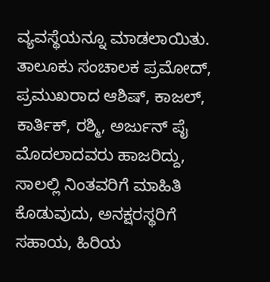ವ್ಯವಸ್ಥೆಯನ್ನೂ ಮಾಡಲಾಯಿತು.
ತಾಲೂಕು ಸಂಚಾಲಕ ಪ್ರಮೋದ್, ಪ್ರಮುಖರಾದ ಆಶಿಷ್, ಕಾಜಲ್, ಕಾರ್ತಿಕ್, ರಶ್ಮಿ, ಅರ್ಜುನ್ ಪೈ ಮೊದಲಾದವರು ಹಾಜರಿದ್ದು, ಸಾಲಲ್ಲಿ ನಿಂತವರಿಗೆ ಮಾಹಿತಿ ಕೊಡುವುದು, ಅನಕ್ಷರಸ್ಥರಿಗೆ ಸಹಾಯ, ಹಿರಿಯ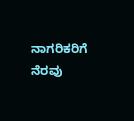ನಾಗರಿಕರಿಗೆ ನೆರವು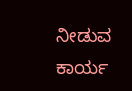ನೀಡುವ ಕಾರ್ಯ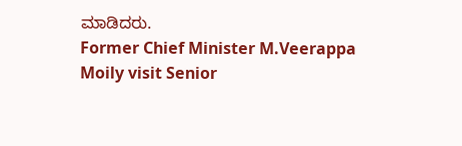ಮಾಡಿದರು.
Former Chief Minister M.Veerappa Moily visit Senior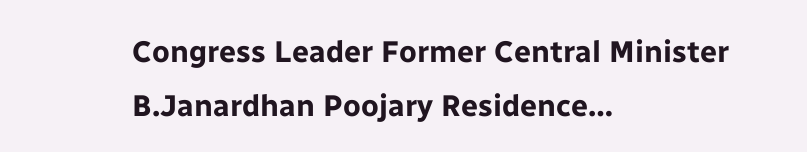Congress Leader Former Central Minister B.Janardhan Poojary Residence…